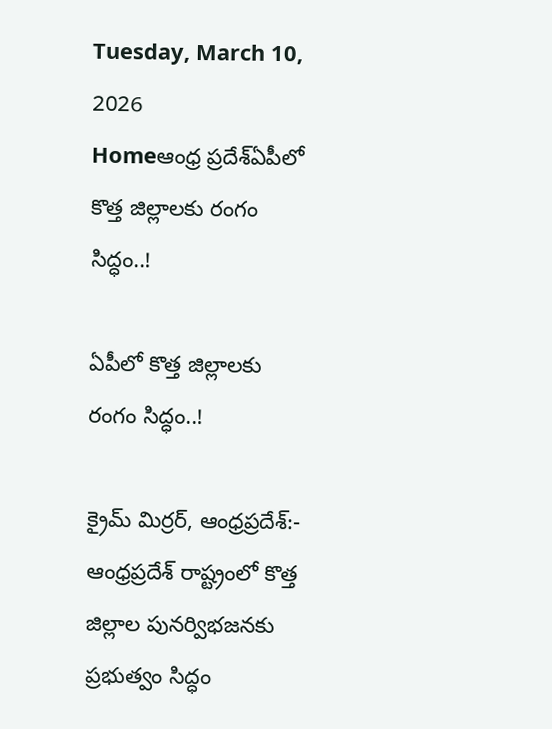Tuesday, March 10, 2026
Homeఆంధ్ర ప్రదేశ్ఏపీలో కొత్త జిల్లాలకు రంగం సిద్ధం..!

ఏపీలో కొత్త జిల్లాలకు రంగం సిద్ధం..!

క్రైమ్ మిర్రర్, ఆంధ్రప్రదేశ్:- ఆంధ్రప్రదేశ్ రాష్ట్రంలో కొత్త జిల్లాల పునర్విభజనకు ప్రభుత్వం సిద్ధం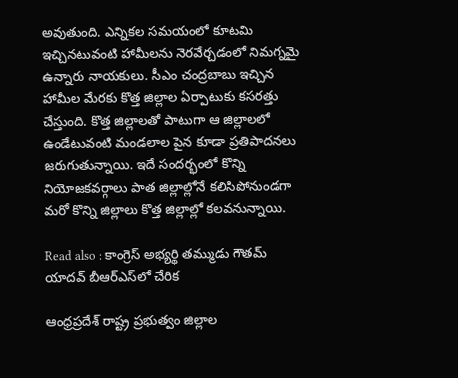అవుతుంది. ఎన్నికల సమయంలో కూటమి ఇచ్చినటువంటి హామీలను నెరవేర్చడంలో నిమగ్నమై ఉన్నారు నాయకులు. సీఎం చంద్రబాబు ఇచ్చిన హామీల మేరకు కొత్త జిల్లాల ఏర్పాటుకు కసరత్తు చేస్తుంది. కొత్త జిల్లాలతో పాటుగా ఆ జిల్లాలలో ఉండేటువంటి మండలాల పైన కూడా ప్రతిపాదనలు జరుగుతున్నాయి. ఇదే సందర్భంలో కొన్ని నియోజకవర్గాలు పాత జిల్లాల్లోనే కలిసిపోనుండగా మరో కొన్ని జిల్లాలు కొత్త జిల్లాల్లో కలవనున్నాయి.

Read also : కాంగ్రెస్ అభ్యర్థి తమ్ముడు గౌతమ్ యాదవ్ బీఆర్ఎస్‌లో చేరిక

ఆంధ్రప్రదేశ్ రాష్ట్ర ప్రభుత్వం జిల్లాల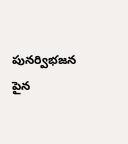పునర్విభజన పైన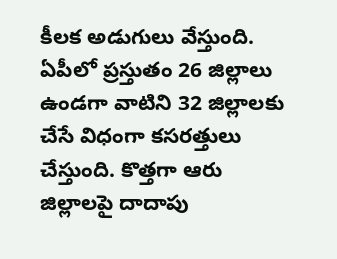కీలక అడుగులు వేస్తుంది. ఏపీలో ప్రస్తుతం 26 జిల్లాలు ఉండగా వాటిని 32 జిల్లాలకు చేసే విధంగా కసరత్తులు చేస్తుంది. కొత్తగా ఆరు జిల్లాలపై దాదాపు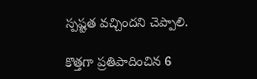స్పష్టత వచ్చిందని చెప్పాలి.

కొత్తగా ప్రతిపాదించిన 6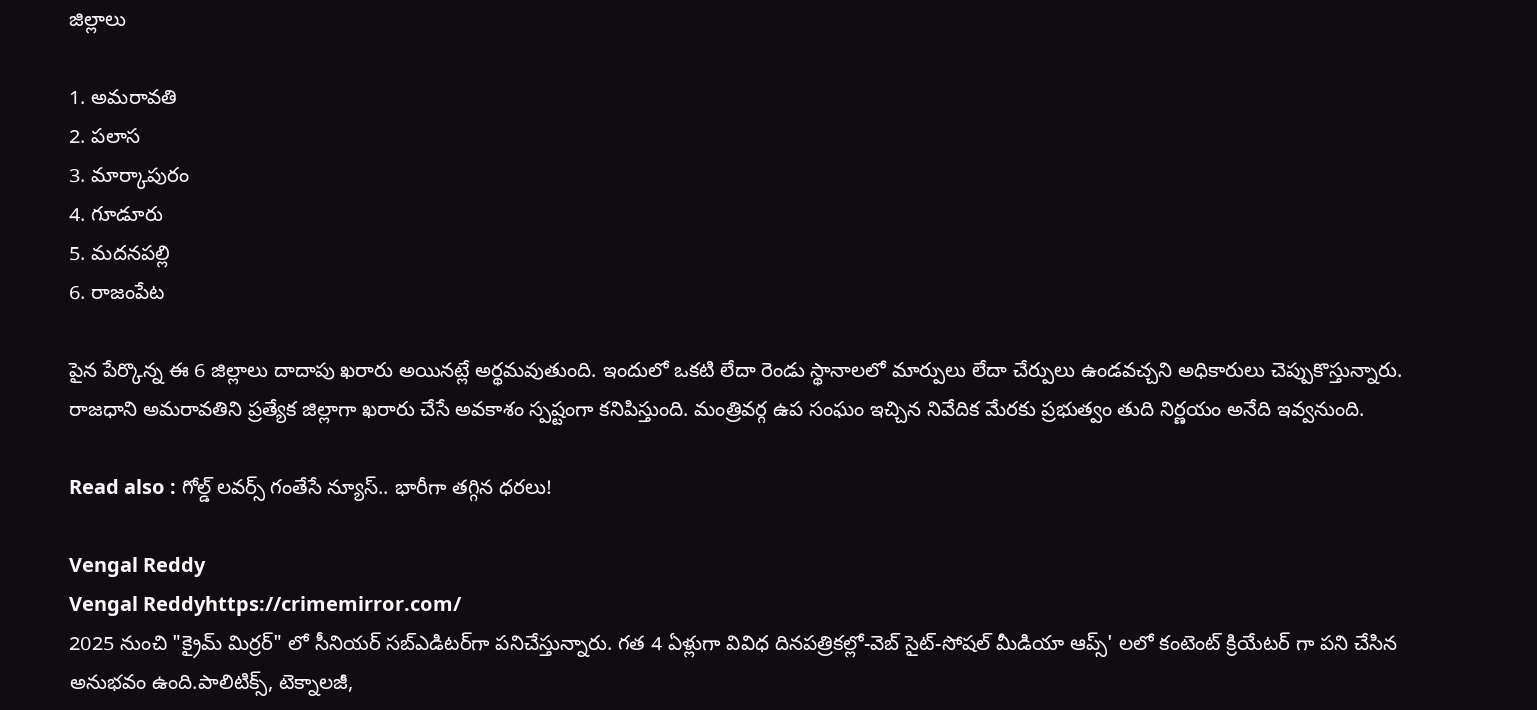జిల్లాలు

1. అమరావతి
2. పలాస
3. మార్కాపురం
4. గూడూరు
5. మదనపల్లి
6. రాజంపేట

పైన పేర్కొన్న ఈ 6 జిల్లాలు దాదాపు ఖరారు అయినట్లే అర్థమవుతుంది. ఇందులో ఒకటి లేదా రెండు స్థానాలలో మార్పులు లేదా చేర్పులు ఉండవచ్చని అధికారులు చెప్పుకొస్తున్నారు. రాజధాని అమరావతిని ప్రత్యేక జిల్లాగా ఖరారు చేసే అవకాశం స్పష్టంగా కనిపిస్తుంది. మంత్రివర్గ ఉప సంఘం ఇచ్చిన నివేదిక మేరకు ప్రభుత్వం తుది నిర్ణయం అనేది ఇవ్వనుంది.

Read also : గోల్డ్ లవర్స్ గంతేసే న్యూస్.. భారీగా తగ్గిన ధరలు!

Vengal Reddy
Vengal Reddyhttps://crimemirror.com/
2025 నుంచి "క్రైమ్ మిర్రర్" లో సీనియర్ సబ్‌ఎడిటర్‌గా పనిచేస్తున్నారు. గత 4 ఏళ్లుగా వివిధ దినపత్రికల్లో-వెబ్ సైట్-సోషల్ మీడియా ఆప్స్' లలో కంటెంట్ క్రియేటర్ గా పని చేసిన అనుభవం ఉంది.పాలిటిక్స్‌, టెక్నాలజీ,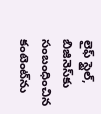లైఫ్‌ స్టైల్‌, బిజినెస్‌కు సంబంధించిన కంటెంట్‌ను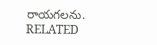రాయగలను.
RELATED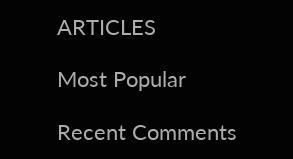ARTICLES

Most Popular

Recent Comments